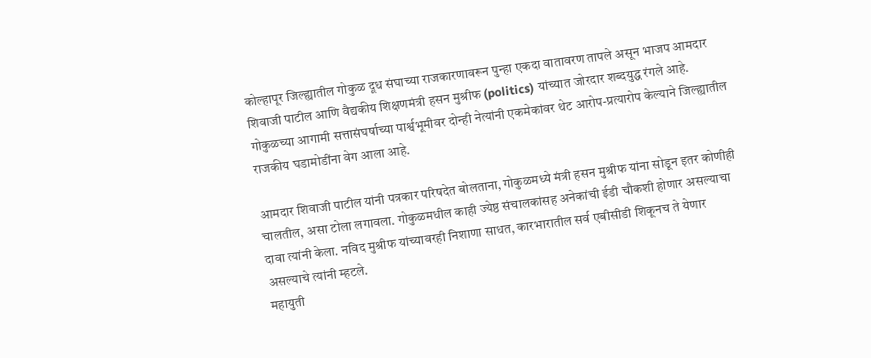कोल्हापूर जिल्ह्यातील गोकुळ दूध संघाच्या राजकारणावरून पुन्हा एकदा वातावरण तापले असून भाजप आमदार शिवाजी पाटील आणि वैद्यकीय शिक्षणमंत्री हसन मुश्रीफ (politics) यांच्यात जोरदार शब्दयुद्ध रंगले आहे. गोकुळच्या आगामी सत्तासंघर्षाच्या पार्श्वभूमीवर दोन्ही नेत्यांनी एकमेकांवर थेट आरोप-प्रत्यारोप केल्याने जिल्ह्यातील राजकीय घडामोडींना वेग आला आहे.

आमदार शिवाजी पाटील यांनी पत्रकार परिषदेत बोलताना, गोकुळमध्ये मंत्री हसन मुश्रीफ यांना सोडून इतर कोणीही चालतील, असा टोला लगावला. गोकुळमधील काही ज्येष्ठ संचालकांसह अनेकांची ईडी चौकशी होणार असल्याचा दावा त्यांनी केला. नविद मुश्रीफ यांच्यावरही निशाणा साधत, कारभारातील सर्व एबीसीडी शिकूनच ते येणार असल्याचे त्यांनी म्हटले.
महायुती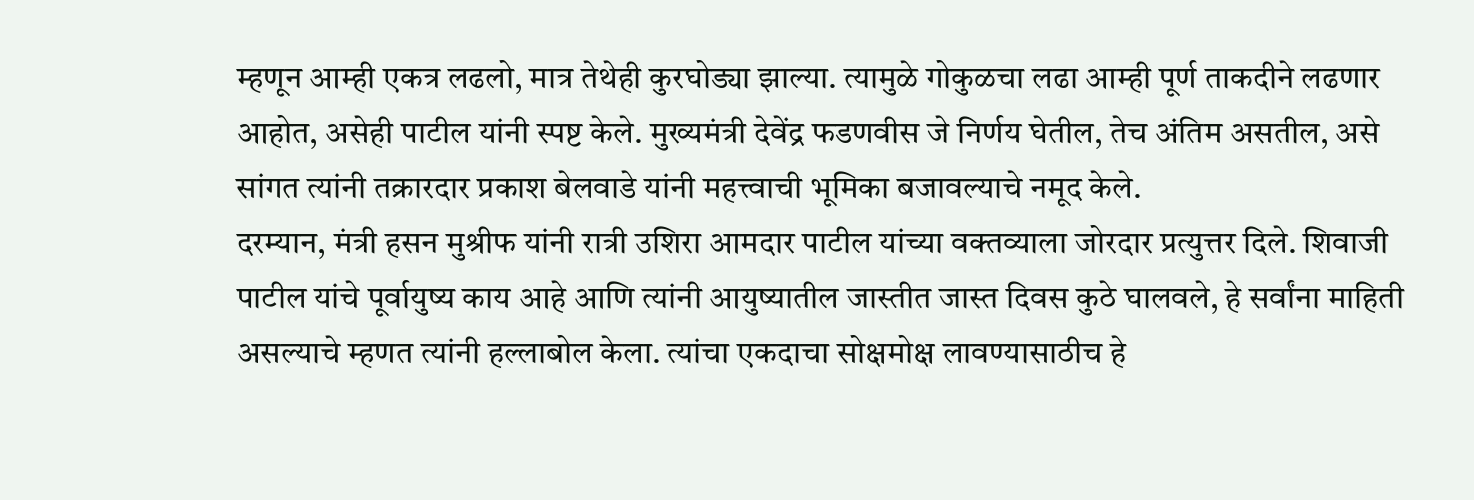म्हणून आम्ही एकत्र लढलो, मात्र तेथेही कुरघोड्या झाल्या. त्यामुळे गोकुळचा लढा आम्ही पूर्ण ताकदीने लढणार आहोत, असेही पाटील यांनी स्पष्ट केले. मुख्यमंत्री देवेंद्र फडणवीस जे निर्णय घेतील, तेच अंतिम असतील, असे सांगत त्यांनी तक्रारदार प्रकाश बेलवाडे यांनी महत्त्वाची भूमिका बजावल्याचे नमूद केले.
दरम्यान, मंत्री हसन मुश्रीफ यांनी रात्री उशिरा आमदार पाटील यांच्या वक्तव्याला जोरदार प्रत्युत्तर दिले. शिवाजी पाटील यांचे पूर्वायुष्य काय आहे आणि त्यांनी आयुष्यातील जास्तीत जास्त दिवस कुठे घालवले, हे सर्वांना माहिती असल्याचे म्हणत त्यांनी हल्लाबोल केला. त्यांचा एकदाचा सोक्षमोक्ष लावण्यासाठीच हे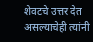शेवटचे उत्तर देत असल्याचेही त्यांनी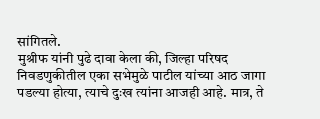सांगितले.
मुश्रीफ यांनी पुढे दावा केला की, जिल्हा परिषद निवडणुकीतील एका सभेमुळे पाटील यांच्या आठ जागा पडल्या होत्या, त्याचे दुःख त्यांना आजही आहे. मात्र, ते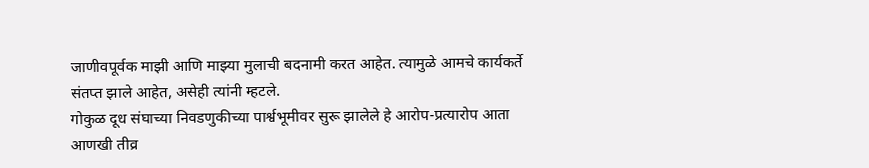जाणीवपूर्वक माझी आणि माझ्या मुलाची बदनामी करत आहेत. त्यामुळे आमचे कार्यकर्ते संतप्त झाले आहेत, असेही त्यांनी म्हटले.
गोकुळ दूध संघाच्या निवडणुकीच्या पार्श्वभूमीवर सुरू झालेले हे आरोप-प्रत्यारोप आता आणखी तीव्र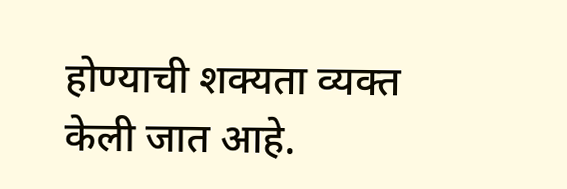होण्याची शक्यता व्यक्त केली जात आहे.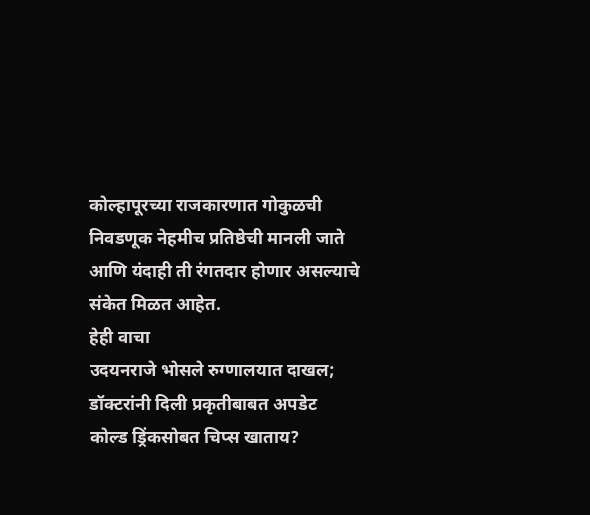कोल्हापूरच्या राजकारणात गोकुळची निवडणूक नेहमीच प्रतिष्ठेची मानली जाते आणि यंदाही ती रंगतदार होणार असल्याचे संकेत मिळत आहेत.
हेही वाचा
उदयनराजे भोसले रुग्णालयात दाखल; डॉक्टरांनी दिली प्रकृतीबाबत अपडेट
कोल्ड ड्रिंकसोबत चिप्स खाताय?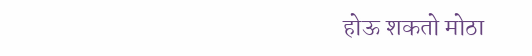होऊ शकतो मोठा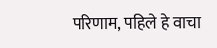परिणाम, पहिले हे वाचा